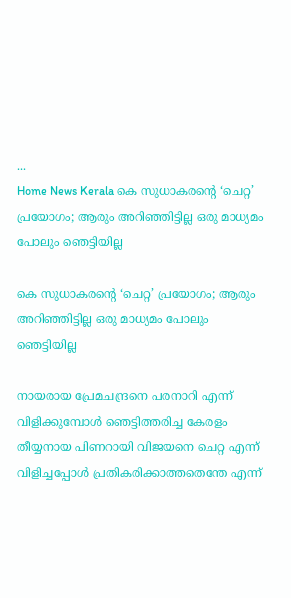...
Home News Kerala കെ സുധാകരന്റെ ‘ചെറ്റ’ പ്രയോഗം; ആരും അറിഞ്ഞിട്ടില്ല ഒരു മാധ്യമം പോലും ഞെട്ടിയില്ല

കെ സുധാകരന്റെ ‘ചെറ്റ’ പ്രയോഗം; ആരും അറിഞ്ഞിട്ടില്ല ഒരു മാധ്യമം പോലും ഞെട്ടിയില്ല

നായരായ പ്രേമചന്ദ്രനെ പരനാറി എന്ന് വിളിക്കുമ്പോൾ ഞെട്ടിത്തരിച്ച കേരളം തീയ്യനായ പിണറായി വിജയനെ ചെറ്റ എന്ന് വിളിച്ചപ്പോൾ പ്രതികരിക്കാത്തതെന്തേ എന്ന്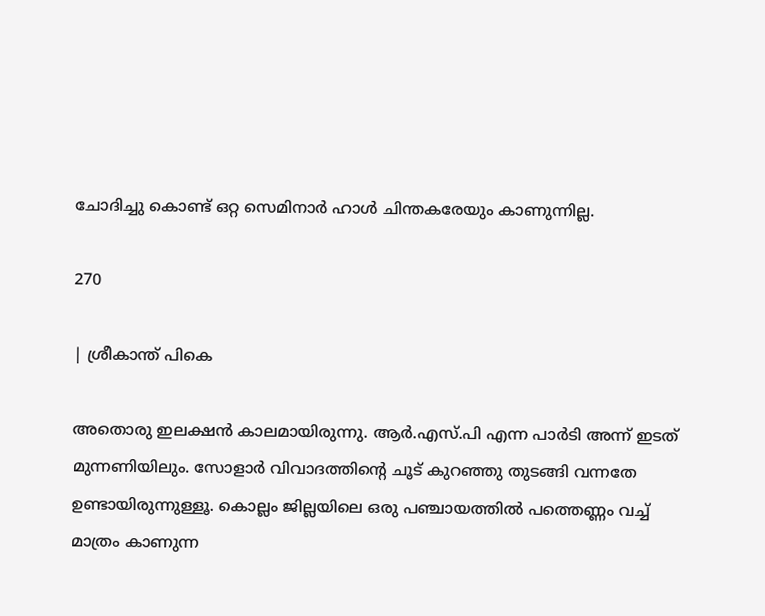ചോദിച്ചു കൊണ്ട് ഒറ്റ സെമിനാർ ഹാൾ ചിന്തകരേയും കാണുന്നില്ല.

270

| ശ്രീകാന്ത് പികെ

അതൊരു ഇലക്ഷൻ കാലമായിരുന്നു. ആർ.എസ്.പി എന്ന പാർടി അന്ന് ഇടത് മുന്നണിയിലും. സോളാർ വിവാദത്തിന്റെ ചൂട് കുറഞ്ഞു തുടങ്ങി വന്നതേ ഉണ്ടായിരുന്നുള്ളൂ. കൊല്ലം ജില്ലയിലെ ഒരു പഞ്ചായത്തിൽ പത്തെണ്ണം വച്ച് മാത്രം കാണുന്ന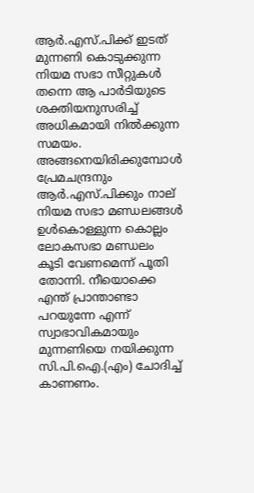ആർ.എസ്.പിക്ക് ഇടത് മുന്നണി കൊടുക്കുന്ന നിയമ സഭാ സീറ്റുകൾ തന്നെ ആ പാർടിയുടെ ശക്തിയനുസരിച്ച് അധികമായി നിൽക്കുന്ന സമയം. അങ്ങനെയിരിക്കുമ്പോൾ പ്രേമചന്ദ്രനും ആർ.എസ്.പിക്കും നാല് നിയമ സഭാ മണ്ഡലങ്ങൾ ഉൾകൊള്ളുന്ന കൊല്ലം ലോകസഭാ മണ്ഡലം കൂടി വേണമെന്ന് പൂതി തോന്നി. നീയൊക്കെ എന്ത് പ്രാന്താണ്ടാ പറയുന്നേ എന്ന് സ്വാഭാവികമായും മുന്നണിയെ നയിക്കുന്ന സി.പി.ഐ.(എം) ചോദിച്ച് കാണണം.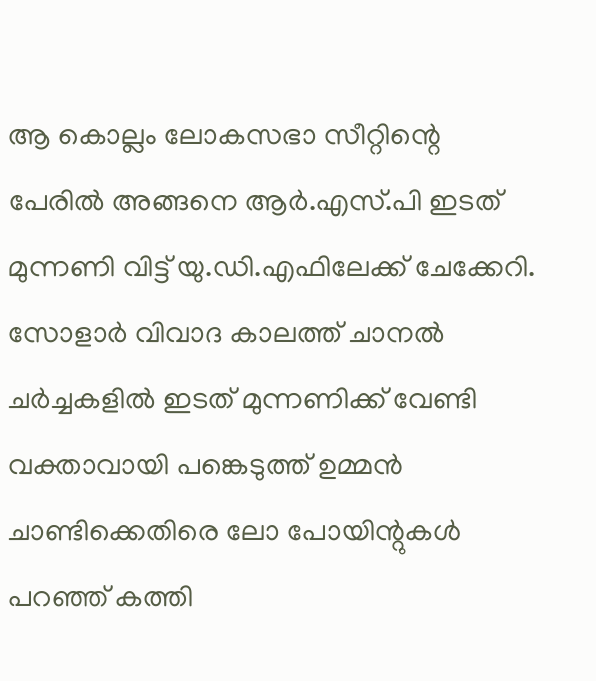ആ കൊല്ലം ലോകസഭാ സീറ്റിന്റെ പേരിൽ അങ്ങനെ ആർ.എസ്.പി ഇടത് മുന്നണി വിട്ട് യു.ഡി.എഫിലേക്ക് ചേക്കേറി. സോളാർ വിവാദ കാലത്ത് ചാനൽ ചർച്ചകളിൽ ഇടത് മുന്നണിക്ക് വേണ്ടി വക്താവായി പങ്കെടുത്ത് ഉമ്മൻ‌ ചാണ്ടിക്കെതിരെ ലോ പോയിന്റുകൾ പറഞ്ഞ് കത്തി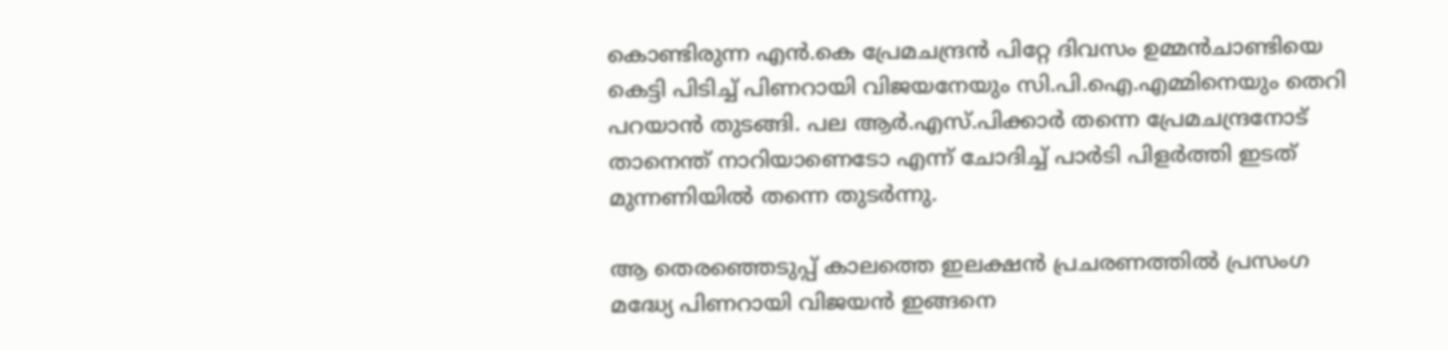കൊണ്ടിരുന്ന എൻ.കെ പ്രേമചന്ദ്രൻ പിറ്റേ ദിവസം ഉമ്മൻ‌ചാണ്ടിയെ കെട്ടി പിടിച്ച് പിണറായി വിജയനേയും സി.പി.ഐ.എമ്മിനെയും തെറി പറയാൻ തുടങ്ങി. പല ആർ.എസ്.പിക്കാർ തന്നെ പ്രേമചന്ദ്രനോട് താനെന്ത്‌ നാറിയാണെടോ എന്ന് ചോദിച്ച് പാർടി പിളർത്തി ഇടത് മുന്നണിയിൽ തന്നെ തുടർന്നു.

ആ തെരഞ്ഞെടുപ്പ് കാലത്തെ ഇലക്ഷൻ പ്രചരണത്തിൽ പ്രസംഗ മദ്ധ്യേ പിണറായി വിജയൻ ഇങ്ങനെ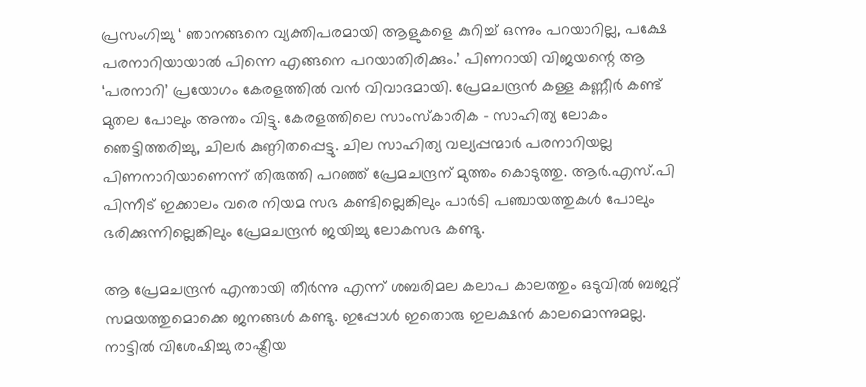പ്രസംഗിച്ചു ‘ ഞാനങ്ങനെ വ്യക്തിപരമായി ആളുകളെ കുറിച്ച് ഒന്നും പറയാറില്ല, പക്ഷേ പരനാറിയായാൽ പിന്നെ എങ്ങനെ പറയാതിരിക്കും.’ പിണറായി വിജയന്റെ ആ ‘പരനാറി’ പ്രയോഗം കേരളത്തിൽ വൻ വിവാദമായി. പ്രേമചന്ദ്രൻ കള്ള കണ്ണീർ കണ്ട് മുതല പോലും അന്തം വിട്ടു. കേരളത്തിലെ സാംസ്‌കാരിക – സാഹിത്യ ലോകം ഞെട്ടിത്തരിച്ചു, ചിലർ കുണ്ഠിതപ്പെട്ടു. ചില സാഹിത്യ വല്യപ്പന്മാർ പരനാറിയല്ല പിണനാറിയാണെന്ന് തിരുത്തി പറഞ്ഞ് പ്രേമചന്ദ്രന് മുത്തം കൊടുത്തു. ആർ.എസ്.പി പിന്നീട് ഇക്കാലം വരെ നിയമ സഭ കണ്ടില്ലെങ്കിലും പാർടി പഞ്ചായത്തുകൾ പോലും ഭരിക്കുന്നില്ലെങ്കിലും പ്രേമചന്ദ്രൻ ജയിച്ചു ലോകസഭ കണ്ടു.

ആ പ്രേമചന്ദ്രൻ എന്തായി തീർന്നു എന്ന് ശബരിമല കലാപ കാലത്തും ഒടുവിൽ ബജറ്റ് സമയത്തുമൊക്കെ ജനങ്ങൾ കണ്ടു. ഇപ്പോൾ ഇതൊരു ഇലക്ഷൻ കാലമൊന്നുമല്ല. നാട്ടിൽ വിശേഷിച്ചു രാഷ്ട്രീയ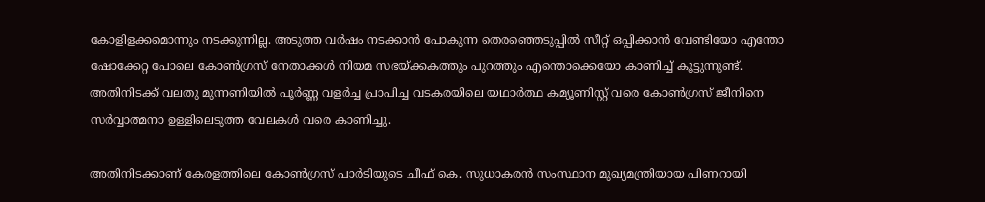കോളിളക്കമൊന്നും നടക്കുന്നില്ല. അടുത്ത വർഷം നടക്കാൻ പോകുന്ന തെരഞ്ഞെടുപ്പിൽ സീറ്റ് ഒപ്പിക്കാൻ വേണ്ടിയോ എന്തോ ഷോക്കേറ്റ പോലെ കോൺഗ്രസ് നേതാക്കൾ നിയമ സഭയ്ക്കകത്തും പുറത്തും എന്തൊക്കെയോ കാണിച്ച് കൂട്ടുന്നുണ്ട്. അതിനിടക്ക് വലതു മുന്നണിയിൽ പൂർണ്ണ വളർച്ച പ്രാപിച്ച വടകരയിലെ യഥാർത്ഥ കമ്യൂണിസ്റ്റ് വരെ കോൺഗ്രസ് ജീനിനെ സർവ്വാത്മനാ ഉള്ളിലെടുത്ത വേലകൾ വരെ കാണിച്ചു.

അതിനിടക്കാണ് കേരളത്തിലെ കോൺഗ്രസ് പാർടിയുടെ ചീഫ് കെ. സുധാകരൻ സംസ്ഥാന മുഖ്യമന്ത്രിയായ പിണറായി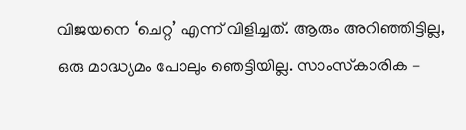വിജയനെ ‘ചെറ്റ’ എന്ന് വിളിച്ചത്. ആരും അറിഞ്ഞിട്ടില്ല, ഒരു മാദ്ധ്യമം പോലും ഞെട്ടിയില്ല. സാംസ്‌കാരിക –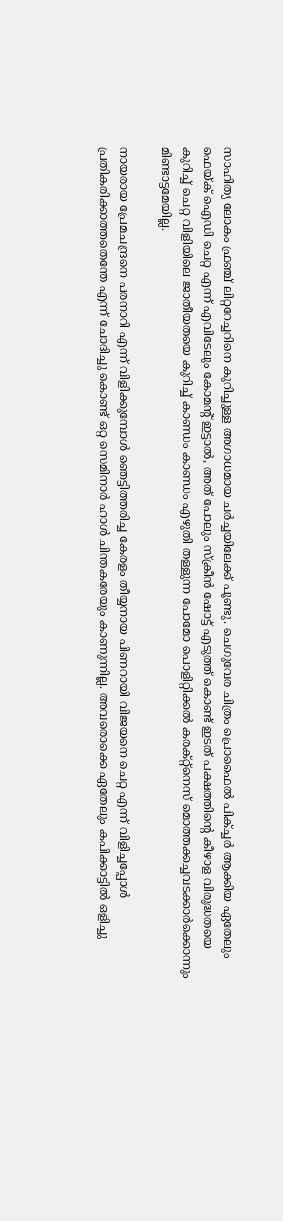സാഹിത്യ ലോകം ഫ്രഞ്ച് ലിറ്ററേച്ചറിനെ കുറിച്ചുള്ള അഗാധമായ ചർച്ചയിലേക്ക് പൂണ്ടു. ചെഗുവേര ചിത്രം പ്രൊഫൈൽ പിക്ച്ചർ ആക്കിയ ഏതേലും ഫെയ്ക് ഐഡി ചെറ്റ എന്ന് എവിടേലും കോമന്റ് ഇട്ടാൽ, അത് പോലും സ്ക്രീൻ ഷോട്ട് എടുത്ത് കൊണ്ട് ഇടത് പക്ഷത്തിന്റെ കീഴാള വിരുദ്ധതയെ കുറിച്ച് ചെറ്റ വിളിയിലെ ജാതീയതയെ കുറിച്ച് കാണ്ഡം കാണ്ഡം എഴുതി തള്ളുന്ന പോമോ പൊളിറ്റിക്കൽ കരക്റ്റ്നെസ് മൊത്തക്കച്ചവടക്കാർക്കൊന്നും മിണ്ടാട്ടമേയില്ല.

നായരായ പ്രേമചന്ദ്രനെ പരനാറി എന്ന് വിളിക്കുമ്പോൾ ഞെട്ടിത്തരിച്ച കേരളം തീയ്യനായ പിണറായി വിജയനെ ചെറ്റ എന്ന് വിളിച്ചപ്പോൾ പ്രതികരിക്കാത്തതെന്തേ എന്ന് ചോദിച്ചു കൊണ്ട് ഒറ്റ സെമിനാർ ഹാൾ ചിന്തകരേയും കാണുന്നില്ല. അവരൊക്കെ ഏതേലും കപിക്കാട്ടിൽ ഒളിച്ചു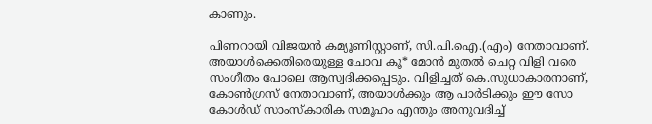കാണും.

പിണറായി വിജയൻ കമ്യൂണിസ്റ്റാണ്, സി.പി.ഐ.(എം) നേതാവാണ്. അയാൾക്കെതിരെയുള്ള ചോവ കൂ* മോൻ മുതൽ ചെറ്റ വിളി വരെ സംഗീതം പോലെ ആസ്വദിക്കപ്പെടും. വിളിച്ചത് കെ.സുധാകാരനാണ്, കോൺഗ്രസ് നേതാവാണ്, അയാൾക്കും ആ പാർടിക്കും ഈ സോ കോൾഡ് സാംസ്‌കാരിക സമൂഹം എന്തും അനുവദിച്ച്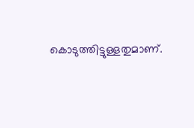കൊടുത്തിട്ടുള്ളതുമാണ്.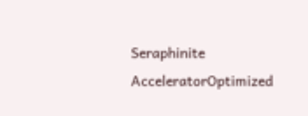Seraphinite AcceleratorOptimized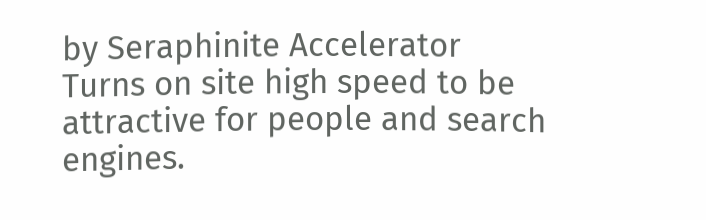by Seraphinite Accelerator
Turns on site high speed to be attractive for people and search engines.